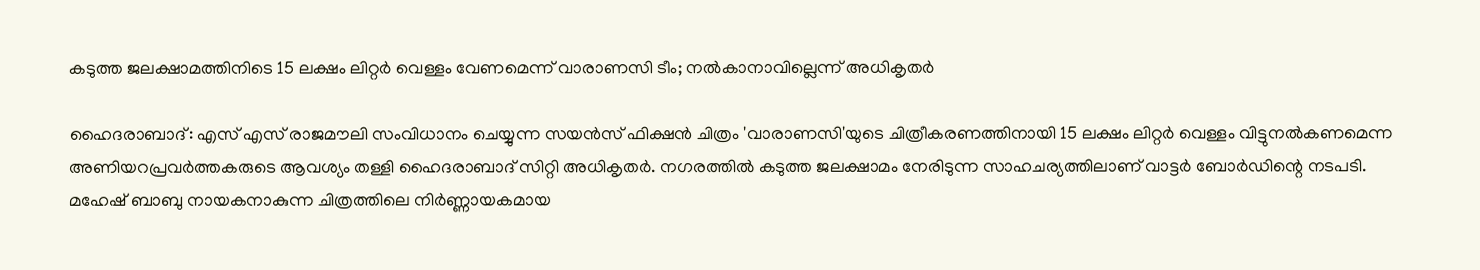കടുത്ത ജലക്ഷാമത്തിനിടെ 15 ലക്ഷം ലിറ്റർ വെള്ളം വേണമെന്ന് വാരാണസി ടീം; നൽകാനാവില്ലെന്ന് അധികൃതർ

ഹൈദരാബാദ്: എസ് എസ് രാജമൗലി സംവിധാനം ചെയ്യുന്ന സയൻസ് ഫിക്ഷൻ ചിത്രം 'വാരാണസി'യുടെ ചിത്രീകരണത്തിനായി 15 ലക്ഷം ലിറ്റർ വെള്ളം വിട്ടുനൽകണമെന്ന അണിയറപ്രവർത്തകരുടെ ആവശ്യം തള്ളി ഹൈദരാബാദ് സിറ്റി അധികൃതർ. നഗരത്തിൽ കടുത്ത ജലക്ഷാമം നേരിടുന്ന സാഹചര്യത്തിലാണ് വാട്ടർ ബോർഡിന്റെ നടപടി.
മഹേഷ് ബാബു നായകനാകുന്ന ചിത്രത്തിലെ നിർണ്ണായകമായ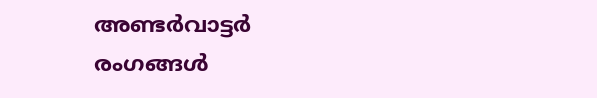അണ്ടർവാട്ടർ രംഗങ്ങൾ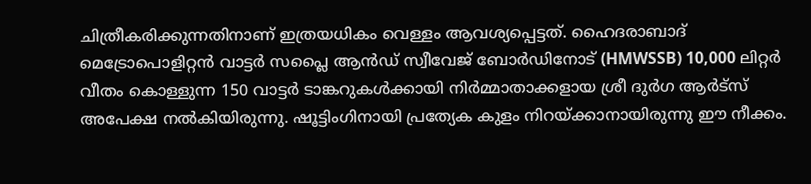ചിത്രീകരിക്കുന്നതിനാണ് ഇത്രയധികം വെള്ളം ആവശ്യപ്പെട്ടത്. ഹൈദരാബാദ് മെട്രോപൊളിറ്റൻ വാട്ടർ സപ്ലൈ ആൻഡ് സ്വീവേജ് ബോർഡിനോട് (HMWSSB) 10,000 ലിറ്റർ വീതം കൊള്ളുന്ന 150 വാട്ടർ ടാങ്കറുകൾക്കായി നിർമ്മാതാക്കളായ ശ്രീ ദുർഗ ആർട്സ് അപേക്ഷ നൽകിയിരുന്നു. ഷൂട്ടിംഗിനായി പ്രത്യേക കുളം നിറയ്ക്കാനായിരുന്നു ഈ നീക്കം.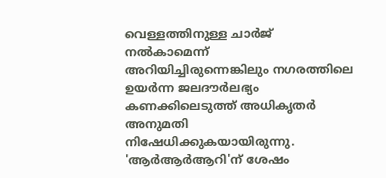വെള്ളത്തിനുള്ള ചാർജ് നൽകാമെന്ന് അറിയിച്ചിരുന്നെങ്കിലും നഗരത്തിലെ ഉയർന്ന ജലദൗർലഭ്യം കണക്കിലെടുത്ത് അധികൃതർ അനുമതി നിഷേധിക്കുകയായിരുന്നു.
'ആർആർആറി'ന് ശേഷം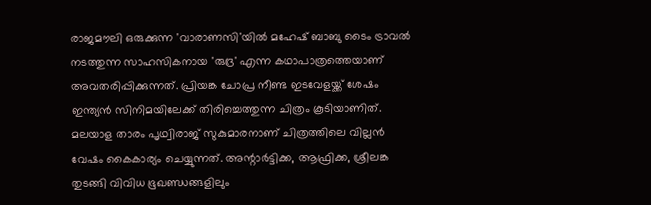രാജമൗലി ഒരുക്കുന്ന 'വാരാണസി'യിൽ മഹേഷ് ബാബു ടൈം ട്രാവൽ നടത്തുന്ന സാഹസികനായ 'രുദ്ര' എന്ന കഥാപാത്രത്തെയാണ് അവതരിപ്പിക്കുന്നത്. പ്രിയങ്ക ചോപ്ര നീണ്ട ഇടവേളയ്ക്ക് ശേഷം ഇന്ത്യൻ സിനിമയിലേക്ക് തിരിച്ചെത്തുന്ന ചിത്രം കൂടിയാണിത്. മലയാള താരം പൃഥ്വിരാജ് സുകുമാരനാണ് ചിത്രത്തിലെ വില്ലൻ വേഷം കൈകാര്യം ചെയ്യുന്നത്. അന്റാർട്ടിക്ക, ആഫ്രിക്ക, ശ്രീലങ്ക തുടങ്ങി വിവിധ ഭൂഖണ്ഡങ്ങളിലും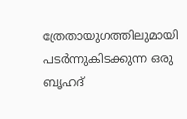ത്രേതായുഗത്തിലുമായി പടർന്നുകിടക്കുന്ന ഒരു ബൃഹദ്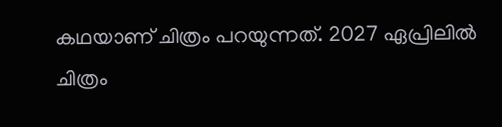കഥയാണ് ചിത്രം പറയുന്നത്. 2027 ഏപ്രിലിൽ ചിത്രം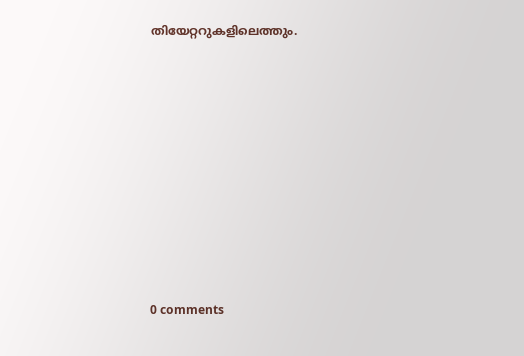തിയേറ്ററുകളിലെത്തും.










0 comments